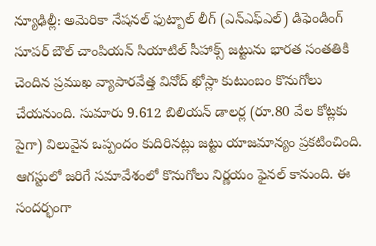న్యూఢిల్లీ: అమెరికా నేషనల్ ఫుట్బాల్ లీగ్ (ఎన్ఎఫ్ఎల్) డిఫెండింగ్ సూపర్ బౌల్ చాంపియన్ సియాటిల్ సీహాక్స్ జట్టును భారత సంతతికి చెందిన ప్రముఖ వ్యాపారవేత్త వినోద్ ఖోస్లా కుటుంబం కొనుగోలు చేయనుంది. సుమారు 9.612 బిలియన్ డాలర్ల (రూ.80 వేల కోట్లకు పైగా) విలువైన ఒప్పందం కుదిరినట్లు జట్టు యాజమాన్యం ప్రకటించింది.
ఆగస్టులో జరిగే సమావేశంలో కొనుగోలు నిర్ణయం ఫైనల్ కానుంది. ఈ సందర్భంగా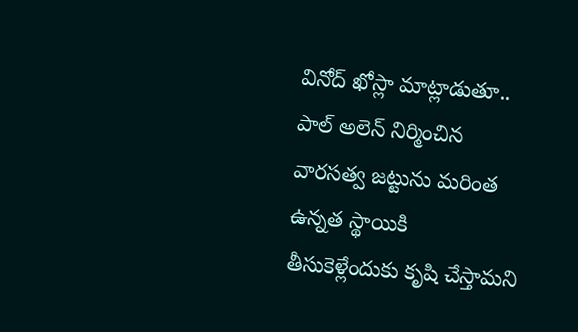వినోద్ ఖోస్లా మాట్లాడుతూ.. పాల్ అలెన్ నిర్మించిన వారసత్వ జట్టును మరింత ఉన్నత స్థాయికి తీసుకెళ్లేందుకు కృషి చేస్తామని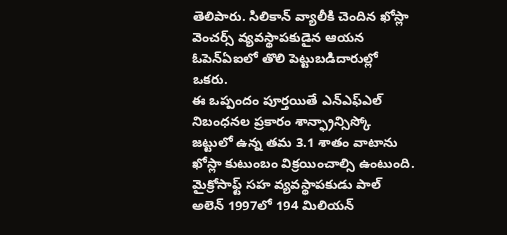తెలిపారు. సిలికాన్ వ్యాలీకి చెందిన ఖోస్లా వెంచర్స్ వ్యవస్థాపకుడైన ఆయన ఓపెన్ఏఐలో తొలి పెట్టుబడిదారుల్లో ఒకరు.
ఈ ఒప్పందం పూర్తయితే ఎన్ఎఫ్ఎల్ నిబంధనల ప్రకారం శాన్ఫ్రాన్సిస్కో జట్టులో ఉన్న తమ 3.1 శాతం వాటాను ఖోస్లా కుటుంబం విక్రయించాల్సి ఉంటుంది. మైక్రోసాఫ్ట్ సహ వ్యవస్థాపకుడు పాల్ అలెన్ 1997లో 194 మిలియన్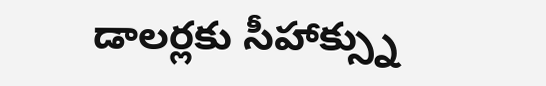డాలర్లకు సీహాక్స్ను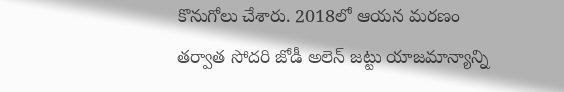కొనుగోలు చేశారు. 2018లో ఆయన మరణం తర్వాత సోదరి జోడీ అలెన్ జట్టు యాజమాన్యాన్ని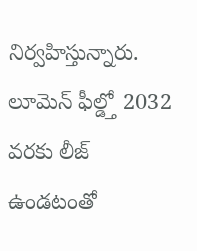నిర్వహిస్తున్నారు. లూమెన్ ఫీల్డ్తో 2032 వరకు లీజ్ ఉండటంతో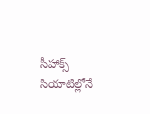సీహాక్స్ సియాటిల్లోనే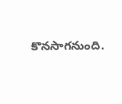కొనసాగనుంది.